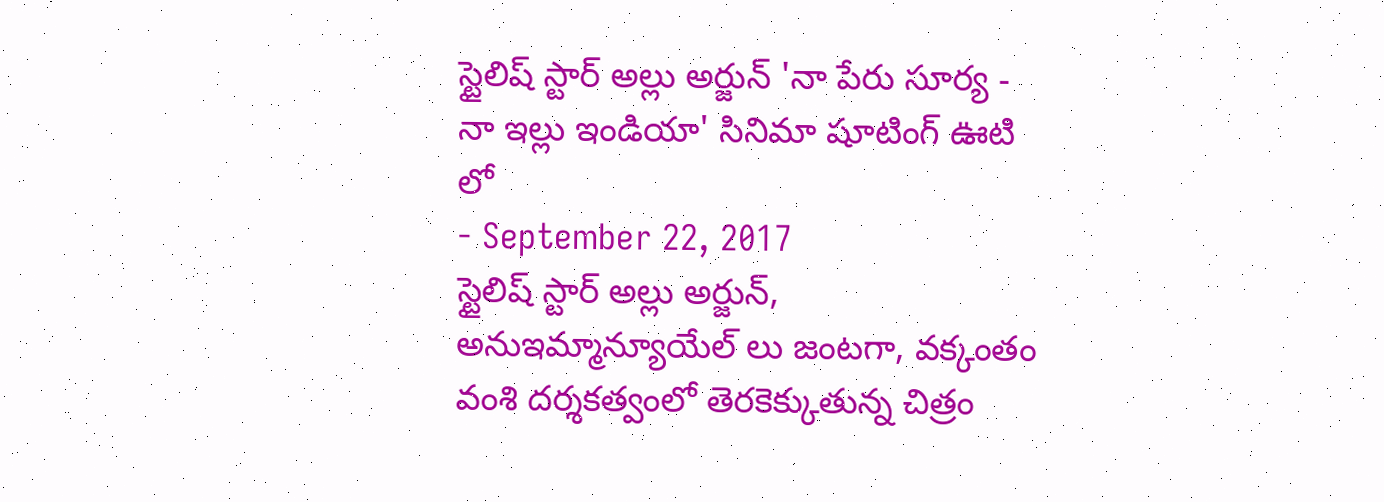స్టైలిష్ స్టార్ అల్లు అర్జున్ 'నా పేరు సూర్య - నా ఇల్లు ఇండియా' సినిమా షూటింగ్ ఊటి లో
- September 22, 2017
స్టైలిష్ స్టార్ అల్లు అర్జున్, అనుఇమ్మాన్యూయేల్ లు జంటగా, వక్కంతం వంశి దర్శకత్వంలో తెరకెక్కుతున్న చిత్రం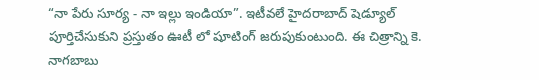“నా పేరు సూర్య - నా ఇల్లు ఇండియా”. ఇటీవలే హైదరాబాద్ షెడ్యూల్ పూర్తిచేసుకుని ప్రస్తుతం ఊటీ లో షూటింగ్ జరుపుకుంటుంది. ఈ చిత్రాన్ని కె. నాగబాబు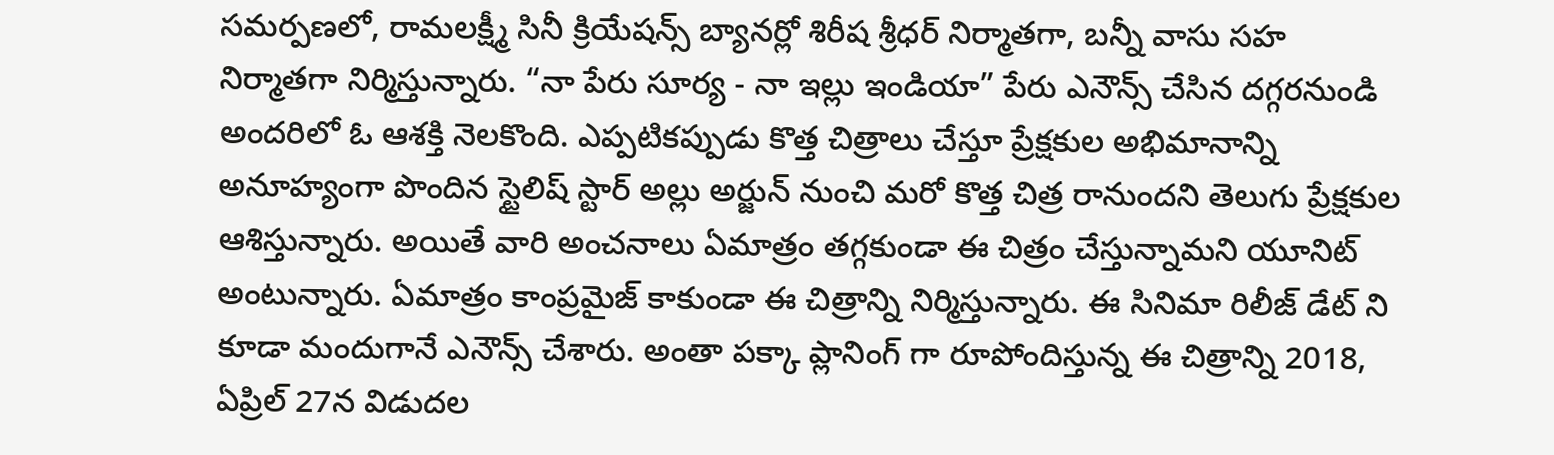సమర్పణలో, రామలక్ష్మీ సినీ క్రియేషన్స్ బ్యానర్లో శిరీష శ్రీధర్ నిర్మాతగా, బన్నీ వాసు సహ నిర్మాతగా నిర్మిస్తున్నారు. “నా పేరు సూర్య - నా ఇల్లు ఇండియా” పేరు ఎనౌన్స్ చేసిన దగ్గరనుండి అందరిలో ఓ ఆశక్తి నెలకొంది. ఎప్పటికప్పుడు కొత్త చిత్రాలు చేస్తూ ప్రేక్షకుల అభిమానాన్ని అనూహ్యంగా పొందిన స్టైలిష్ స్టార్ అల్లు అర్జున్ నుంచి మరో కొత్త చిత్ర రానుందని తెలుగు ప్రేక్షకుల ఆశిస్తున్నారు. అయితే వారి అంచనాలు ఏమాత్రం తగ్గకుండా ఈ చిత్రం చేస్తున్నామని యూనిట్ అంటున్నారు. ఏమాత్రం కాంప్రమైజ్ కాకుండా ఈ చిత్రాన్ని నిర్మిస్తున్నారు. ఈ సినిమా రిలీజ్ డేట్ ని కూడా మందుగానే ఎనౌన్స్ చేశారు. అంతా పక్కా ప్లానింగ్ గా రూపోందిస్తున్న ఈ చిత్రాన్ని 2018, ఏప్రిల్ 27న విడుదల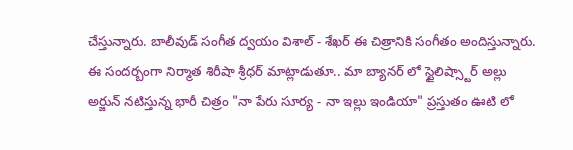చేస్తున్నారు. బాలీవుడ్ సంగీత ద్వయం విశాల్ - శేఖర్ ఈ చిత్రానికి సంగీతం అందిస్తున్నారు.
ఈ సందర్బంగా నిర్మాత శిరీషా శ్రీధర్ మాట్లాడుతూ.. మా బ్యానర్ లో స్టైలిష్స్టార్ అల్లు అర్జున్ నటిస్తున్న భారీ చిత్రం "నా పేరు సూర్య - నా ఇల్లు ఇండియా" ప్రస్తుతం ఊటి లో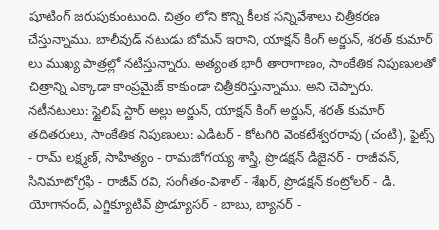షూటింగ్ జరుపుకుంటుంది. చిత్రం లోని కొన్ని కీలక సన్నివేశాలు చిత్రీకరణ చేస్తున్నాము. బాలీవుడ్ నటుడు బోమన్ ఇరాని, యాక్షన్ కింగ్ అర్జున్, శరత్ కుమార్ లు ముఖ్య పాత్రల్లో నటిస్తున్నారు. అత్యంత భారీ తారాగాణం, సాంకేతిక నిపుణులతో చిత్రాన్ని ఎక్కాడా కాంప్రమైజ్ కాకుండా చిత్రీకరిస్తున్నాము. అని చెప్పారు.
నటీనటులు: స్టైలిష్ స్టార్ అల్లు అర్జున్, యాక్షన్ కింగ్ అర్జున్, శరత్ కుమార్ తదితరులు, సాంకేతిక నిపుణులు: ఎడిటర్ - కోటగిరి వెంకటేశ్వరరావు (చంటి), ఫైట్స్ - రామ్ లక్ష్మణ్, సాహిత్యం - రామజోగయ్య శాస్త్రి, ప్రొడక్షన్ డిజైనర్ - రాజీవన్, సినిమాటోగ్రఫి - రాజీవ్ రవి, సంగీతం-విశాల్ - శేఖర్, ప్రొడక్షన్ కంట్రోలర్ - డి. యోగానంద్, ఎగ్జిక్యూటివ్ ప్రొడ్యూసర్ - బాబు, బ్యానర్ -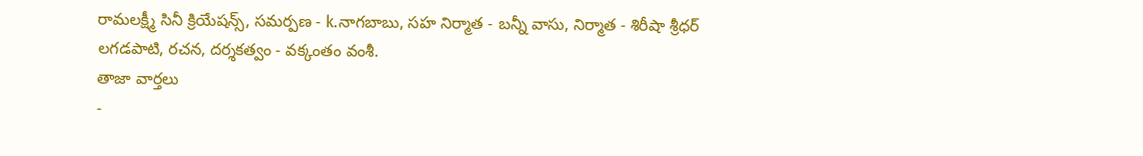రామలక్ష్మీ సినీ క్రియేషన్స్, సమర్పణ - k.నాగబాబు, సహ నిర్మాత - బన్నీ వాసు, నిర్మాత - శిరీషా శ్రీధర్ లగడపాటి, రచన, దర్శకత్వం - వక్కంతం వంశీ.
తాజా వార్తలు
-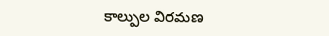కాల్పుల విరమణ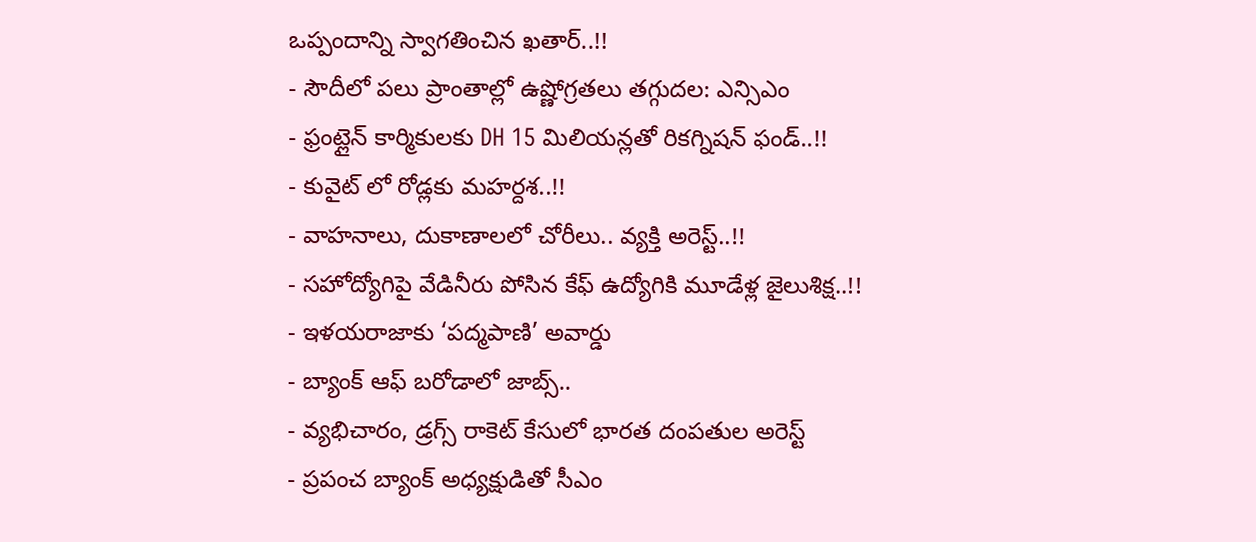ఒప్పందాన్ని స్వాగతించిన ఖతార్..!!
- సౌదీలో పలు ప్రాంతాల్లో ఉష్ణోగ్రతలు తగ్గుదల: ఎన్సిఎం
- ఫ్రంట్లైన్ కార్మికులకు DH 15 మిలియన్లతో రికగ్నిషన్ ఫండ్..!!
- కువైట్ లో రోడ్లకు మహర్దశ..!!
- వాహనాలు, దుకాణాలలో చోరీలు.. వ్యక్తి అరెస్ట్..!!
- సహోద్యోగిపై వేడినీరు పోసిన కేఫ్ ఉద్యోగికి మూడేళ్ల జైలుశిక్ష..!!
- ఇళయరాజాకు ‘పద్మపాణి’ అవార్డు
- బ్యాంక్ ఆఫ్ బరోడాలో జాబ్స్..
- వ్యభిచారం, డ్రగ్స్ రాకెట్ కేసులో భారత దంపతుల అరెస్ట్
- ప్రపంచ బ్యాంక్ అధ్యక్షుడితో సీఎం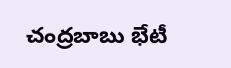చంద్రబాబు భేటీ